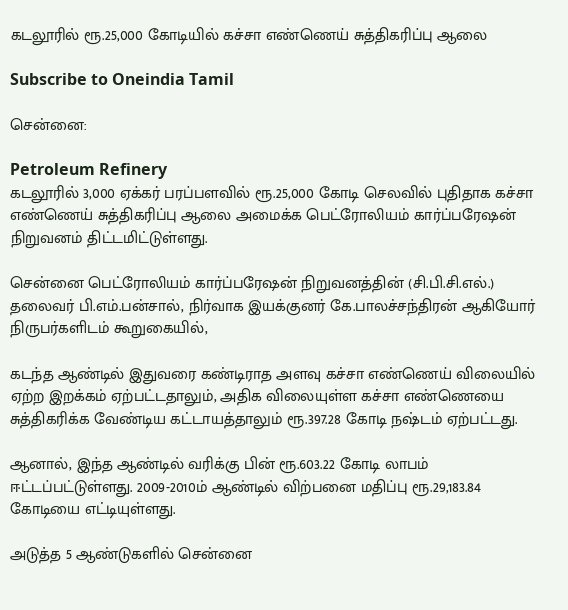கடலூரில் ரூ.25,000 கோடியில் கச்சா எண்ணெய் சுத்திகரிப்பு ஆலை

Subscribe to Oneindia Tamil

சென்னை:

Petroleum Refinery
கடலூரில் 3,000 ஏக்கர் பரப்பளவில் ரூ.25,000 கோடி செலவில் புதிதாக கச்சா எண்ணெய் சுத்திகரிப்பு ஆலை அமைக்க பெட்ரோலியம் கார்ப்பரேஷன் நிறுவனம் திட்டமிட்டுள்ளது.

சென்னை பெட்ரோலியம் கார்ப்பரேஷன் நிறுவனத்தின் (சி.பி.சி.எல்.) தலைவர் பி.எம்.பன்சால், நிர்வாக இயக்குனர் கே.பாலச்சந்திரன் ஆகியோர் நிருபர்களிடம் கூறுகையில்,

கடந்த ஆண்டில் இதுவரை கண்டிராத அளவு கச்சா எண்ணெய் விலையில் ஏற்ற இறக்கம் ஏற்பட்டதாலும், அதிக விலையுள்ள கச்சா எண்ணெயை சுத்திகரிக்க வேண்டிய கட்டாயத்தாலும் ரூ.397.28 கோடி நஷ்டம் ஏற்பட்டது.

ஆனால், இந்த ஆண்டில் வரிக்கு பின் ரூ.603.22 கோடி லாபம் ஈட்டப்பட்டுள்ளது. 2009-2010ம் ஆண்டில் விற்பனை மதிப்பு ரூ.29,183.84 கோடியை எட்டியுள்ளது.

அடுத்த 5 ஆண்டுகளில் சென்னை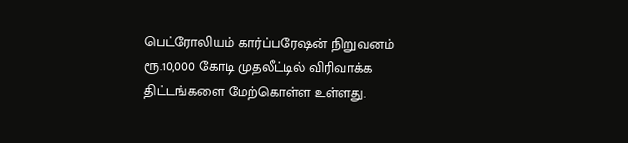பெட்ரோலியம் கார்ப்பரேஷன் நிறுவனம் ரூ.10,000 கோடி முதலீட்டில் விரிவாக்க திட்டங்களை மேற்கொள்ள உள்ளது.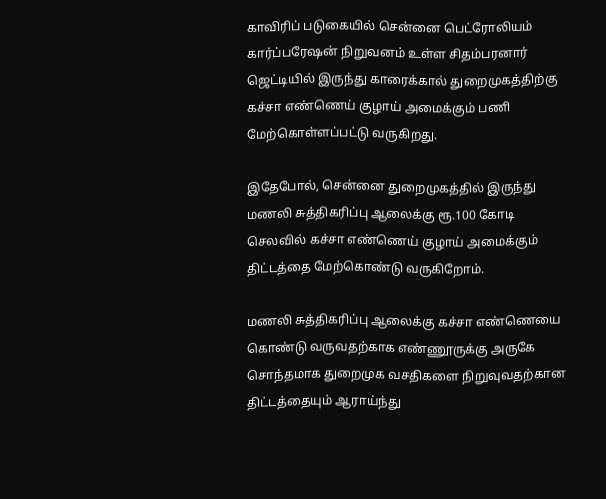காவிரிப் படுகையில் சென்னை பெட்ரோலியம் கார்ப்பரேஷன் நிறுவனம் உள்ள சிதம்பரனார் ஜெட்டியில் இருந்து காரைக்கால் துறைமுகத்திற்கு கச்சா எண்ணெய் குழாய் அமைக்கும் பணி மேற்கொள்ளப்பட்டு வருகிறது.

இதேபோல், சென்னை துறைமுகத்தில் இருந்து மணலி சுத்திகரிப்பு ஆலைக்கு ரூ.100 கோடி செலவில் கச்சா எண்ணெய் குழாய் அமைக்கும் திட்டத்தை மேற்கொண்டு வருகிறோம்.

மணலி சுத்திகரிப்பு ஆலைக்கு கச்சா எண்ணெயை கொண்டு வருவதற்காக எண்ணூருக்கு அருகே சொந்தமாக துறைமுக வசதிகளை நிறுவுவதற்கான திட்டத்தையும் ஆராய்ந்து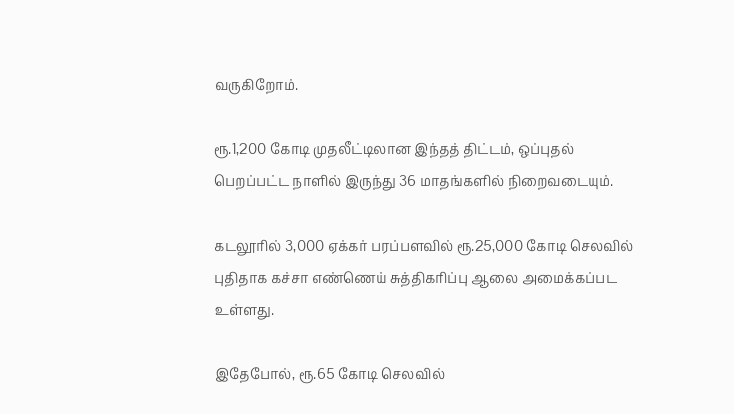வருகிறோம்.

ரூ.1,200 கோடி முதலீட்டிலான இந்தத் திட்டம், ஒப்புதல் பெறப்பட்ட நாளில் இருந்து 36 மாதங்களில் நிறைவடையும்.

கடலூரில் 3,000 ஏக்கர் பரப்பளவில் ரூ.25,000 கோடி செலவில் புதிதாக கச்சா எண்ணெய் சுத்திகரிப்பு ஆலை அமைக்கப்பட உள்ளது.

இதேபோல், ரூ.65 கோடி செலவில்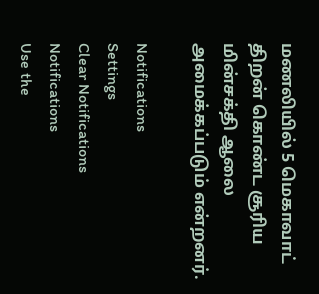மணலியில் 5 மெகாவாட் திறன் கொண்ட சூரிய மின்சக்தி ஆலை அமைக்கப்படும் என்றனர்.

Notifications
Settings
Clear Notifications
Notifications
Use the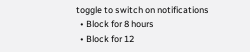toggle to switch on notifications
  • Block for 8 hours
  • Block for 12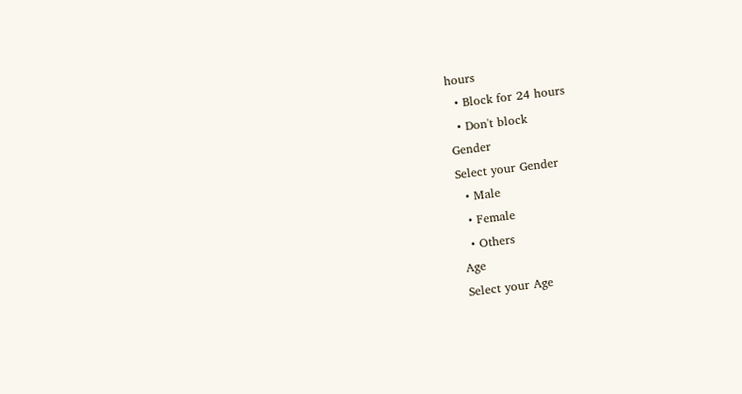hours
  • Block for 24 hours
  • Don't block
Gender
Select your Gender
  • Male
  • Female
  • Others
Age
Select your Age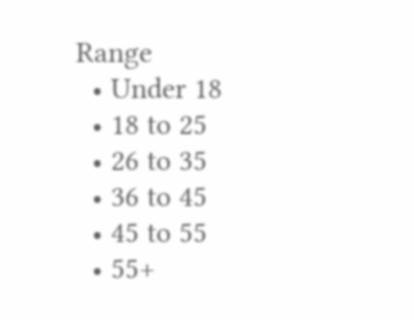Range
  • Under 18
  • 18 to 25
  • 26 to 35
  • 36 to 45
  • 45 to 55
  • 55+